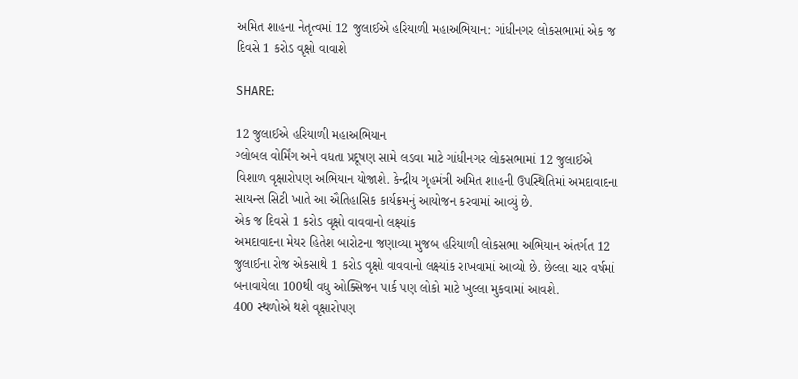અમિત શાહના નેતૃત્વમાં 12 જુલાઈએ હરિયાળી મહાઅભિયાન: ગાંધીનગર લોકસભામાં એક જ દિવસે 1 કરોડ વૃક્ષો વાવાશે

SHARE:

12 જુલાઈએ હરિયાળી મહાઅભિયાન
ગ્લોબલ વોર્મિંગ અને વધતા પ્રદૂષણ સામે લડવા માટે ગાંધીનગર લોકસભામાં 12 જુલાઈએ વિશાળ વૃક્ષારોપણ અભિયાન યોજાશે. કેન્દ્રીય ગૃહમંત્રી અમિત શાહની ઉપસ્થિતિમાં અમદાવાદના સાયન્સ સિટી ખાતે આ ઐતિહાસિક કાર્યક્રમનું આયોજન કરવામાં આવ્યું છે.
એક જ દિવસે 1 કરોડ વૃક્ષો વાવવાનો લક્ષ્યાંક
અમદાવાદના મેયર હિતેશ બારોટના જણાવ્યા મુજબ હરિયાળી લોકસભા અભિયાન અંતર્ગત 12 જુલાઈના રોજ એકસાથે 1 કરોડ વૃક્ષો વાવવાનો લક્ષ્યાંક રાખવામાં આવ્યો છે. છેલ્લા ચાર વર્ષમાં બનાવાયેલા 100થી વધુ ઓક્સિજન પાર્ક પણ લોકો માટે ખુલ્લા મુકવામાં આવશે.
400 સ્થળોએ થશે વૃક્ષારોપણ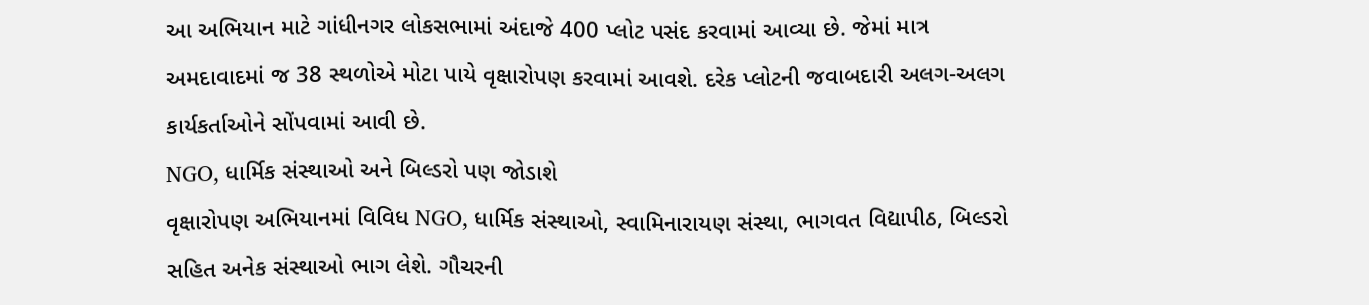આ અભિયાન માટે ગાંધીનગર લોકસભામાં અંદાજે 400 પ્લોટ પસંદ કરવામાં આવ્યા છે. જેમાં માત્ર અમદાવાદમાં જ 38 સ્થળોએ મોટા પાયે વૃક્ષારોપણ કરવામાં આવશે. દરેક પ્લોટની જવાબદારી અલગ-અલગ કાર્યકર્તાઓને સોંપવામાં આવી છે.
NGO, ધાર્મિક સંસ્થાઓ અને બિલ્ડરો પણ જોડાશે
વૃક્ષારોપણ અભિયાનમાં વિવિધ NGO, ધાર્મિક સંસ્થાઓ, સ્વામિનારાયણ સંસ્થા, ભાગવત વિદ્યાપીઠ, બિલ્ડરો સહિત અનેક સંસ્થાઓ ભાગ લેશે. ગૌચરની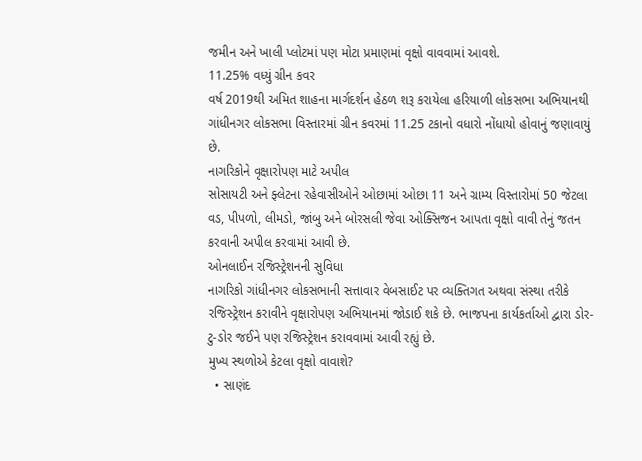જમીન અને ખાલી પ્લોટમાં પણ મોટા પ્રમાણમાં વૃક્ષો વાવવામાં આવશે.
11.25% વધ્યું ગ્રીન કવર
વર્ષ 2019થી અમિત શાહના માર્ગદર્શન હેઠળ શરૂ કરાયેલા હરિયાળી લોકસભા અભિયાનથી ગાંધીનગર લોકસભા વિસ્તારમાં ગ્રીન કવરમાં 11.25 ટકાનો વધારો નોંધાયો હોવાનું જણાવાયું છે.
નાગરિકોને વૃક્ષારોપણ માટે અપીલ
સોસાયટી અને ફ્લેટના રહેવાસીઓને ઓછામાં ઓછા 11 અને ગ્રામ્ય વિસ્તારોમાં 50 જેટલા વડ, પીપળો, લીમડો, જાંબુ અને બોરસલી જેવા ઓક્સિજન આપતા વૃક્ષો વાવી તેનું જતન કરવાની અપીલ કરવામાં આવી છે.
ઓનલાઈન રજિસ્ટ્રેશનની સુવિધા
નાગરિકો ગાંધીનગર લોકસભાની સત્તાવાર વેબસાઈટ પર વ્યક્તિગત અથવા સંસ્થા તરીકે રજિસ્ટ્રેશન કરાવીને વૃક્ષારોપણ અભિયાનમાં જોડાઈ શકે છે. ભાજપના કાર્યકર્તાઓ દ્વારા ડોર-ટુ-ડોર જઈને પણ રજિસ્ટ્રેશન કરાવવામાં આવી રહ્યું છે.
મુખ્ય સ્થળોએ કેટલા વૃક્ષો વાવાશે?
  • સાણંદ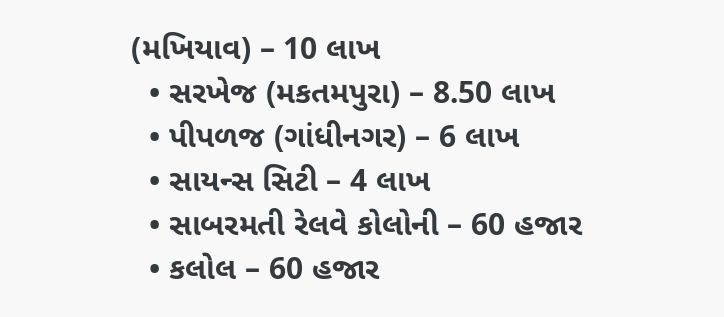(મખિયાવ) – 10 લાખ
  • સરખેજ (મકતમપુરા) – 8.50 લાખ
  • પીપળજ (ગાંધીનગર) – 6 લાખ
  • સાયન્સ સિટી – 4 લાખ
  • સાબરમતી રેલવે કોલોની – 60 હજાર
  • કલોલ – 60 હજાર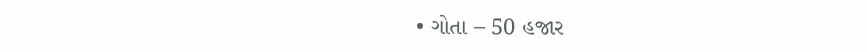• ગોતા – 50 હજાર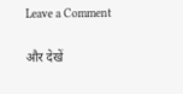Leave a Comment

और देखें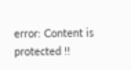error: Content is protected !!